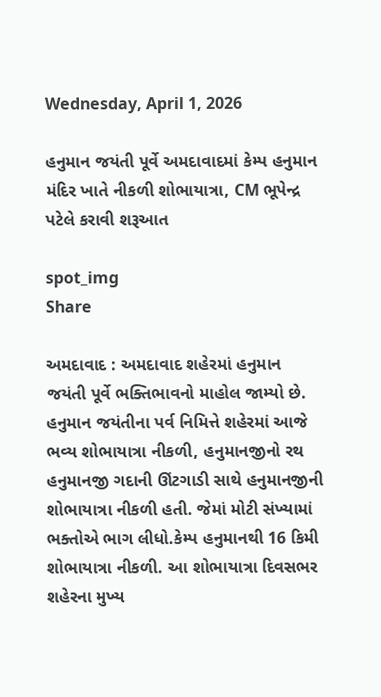Wednesday, April 1, 2026

હનુમાન જયંતી પૂર્વે અમદાવાદમાં કેમ્પ હનુમાન મંદિર ખાતે નીકળી શોભાયાત્રા, CM ભૂપેન્દ્ર પટેલે કરાવી શરૂઆત

spot_img
Share

અમદાવાદ : અમદાવાદ શહેરમાં હનુમાન જયંતી પૂર્વે ભક્તિભાવનો માહોલ જામ્યો છે. હનુમાન જયંતીના પર્વ નિમિત્તે શહેરમાં આજે ભવ્ય શોભાયાત્રા નીકળી, હનુમાનજીનો રથ હનુમાનજી ગદાની ઊંટગાડી સાથે હનુમાનજીની શોભાયાત્રા નીકળી હતી. જેમાં મોટી સંખ્યામાં ભક્તોએ ભાગ લીધો.કેમ્પ હનુમાનથી 16 કિમી શોભાયાત્રા નીકળી. આ શોભાયાત્રા દિવસભર શહેરના મુખ્ય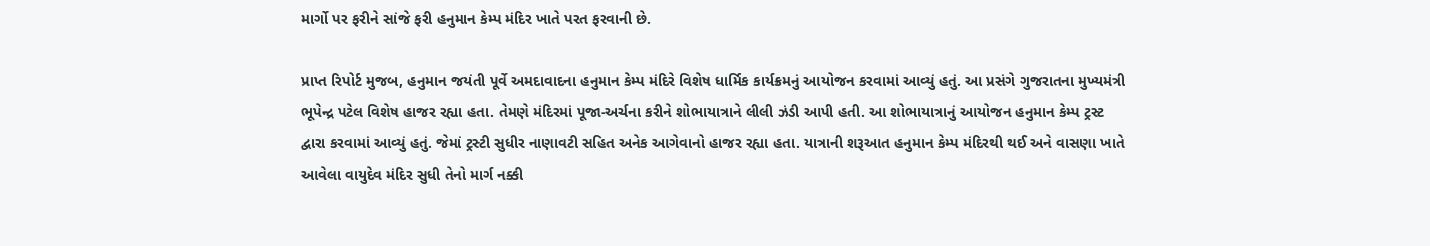માર્ગો પર ફરીને સાંજે ફરી હનુમાન કેમ્પ મંદિર ખાતે પરત ફરવાની છે.

પ્રાપ્ત રિપોર્ટ મુજબ, હનુમાન જયંતી પૂર્વે અમદાવાદના હનુમાન કેમ્પ મંદિરે વિશેષ ધાર્મિક કાર્યક્રમનું આયોજન કરવામાં આવ્યું હતું. આ પ્રસંગે ગુજરાતના મુખ્યમંત્રી ભૂપેન્દ્ર પટેલ વિશેષ હાજર રહ્યા હતા. તેમણે મંદિરમાં પૂજા-અર્ચના કરીને શોભાયાત્રાને લીલી ઝંડી આપી હતી. આ શોભાયાત્રાનું આયોજન હનુમાન કેમ્પ ટ્રસ્ટ દ્વારા કરવામાં આવ્યું હતું. જેમાં ટ્રસ્ટી સુધીર નાણાવટી સહિત અનેક આગેવાનો હાજર રહ્યા હતા. યાત્રાની શરૂઆત હનુમાન કેમ્પ મંદિરથી થઈ અને વાસણા ખાતે આવેલા વાયુદેવ મંદિર સુધી તેનો માર્ગ નક્કી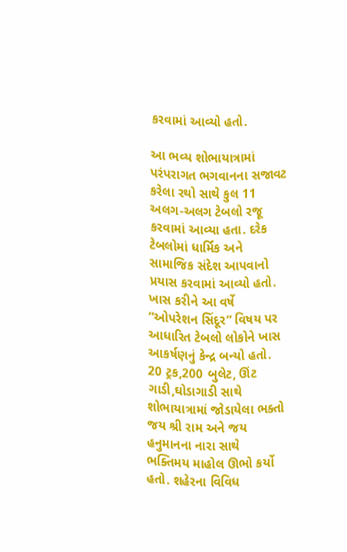કરવામાં આવ્યો હતો.

આ ભવ્ય શોભાયાત્રામાં પરંપરાગત ભગવાનના સજાવટ કરેલા રથો સાથે કુલ 11 અલગ-અલગ ટેબલો રજૂ કરવામાં આવ્યા હતા. દરેક ટેબલોમાં ધાર્મિક અને સામાજિક સંદેશ આપવાનો પ્રયાસ કરવામાં આવ્યો હતો. ખાસ કરીને આ વર્ષે “ઓપરેશન સિંદૂર” વિષય પર આધારિત ટેબલો લોકોને ખાસ આકર્ષણનું કેન્દ્ર બન્યો હતો. 20 ટ્રક,200 બુલેટ, ઊંટ ગાડી,ઘોડાગાડી સાથે શોભાયાત્રામાં જોડાયેલા ભક્તો જય શ્રી રામ અને જય હનુમાનના નારા સાથે ભક્તિમય માહોલ ઊભો કર્યો હતો. શહેરના વિવિધ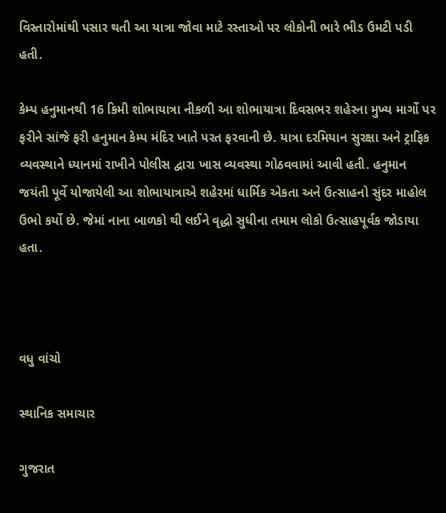વિસ્તારોમાંથી પસાર થતી આ યાત્રા જોવા માટે રસ્તાઓ પર લોકોની ભારે ભીડ ઉમટી પડી હતી.

કેમ્પ હનુમાનથી 16 કિમી શોભાયાત્રા નીકળી આ શોભાયાત્રા દિવસભર શહેરના મુખ્ય માર્ગો પર ફરીને સાંજે ફરી હનુમાન કેમ્પ મંદિર ખાતે પરત ફરવાની છે. યાત્રા દરમિયાન સુરક્ષા અને ટ્રાફિક વ્યવસ્થાને ધ્યાનમાં રાખીને પોલીસ દ્વારા ખાસ વ્યવસ્થા ગોઠવવામાં આવી હતી. હનુમાન જયંતી પૂર્વે યોજાયેલી આ શોભાયાત્રાએ શહેરમાં ધાર્મિક એકતા અને ઉત્સાહનો સુંદર માહોલ ઉભો કર્યો છે. જેમાં નાના બાળકો થી લઈને વૃદ્ધો સુધીના તમામ લોકો ઉત્સાહપૂર્વક જોડાયા હતા.



વધુ વાંચો

સ્થાનિક સમાચાર

ગુજરાત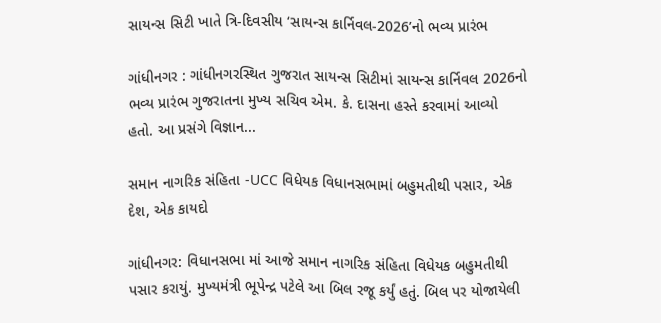સાયન્સ સિટી ખાતે ત્રિ-દિવસીય ‘સાયન્સ કાર્નિવલ-2026’નો ભવ્ય પ્રારંભ

ગાંધીનગર : ગાંધીનગરસ્થિત ગુજરાત સાયન્સ સિટીમાં સાયન્સ કાર્નિવલ 2026નો ભવ્ય પ્રારંભ ગુજરાતના મુખ્ય સચિવ એમ. કે. દાસના હસ્તે કરવામાં આવ્યો હતો. આ પ્રસંગે વિજ્ઞાન...

સમાન નાગરિક સંહિતા -UCC વિધેયક વિધાનસભામાં બહુમતીથી પસાર, એક દેશ, એક કાયદો

ગાંધીનગર: વિધાનસભા માં આજે સમાન નાગરિક સંહિતા વિધેયક બહુમતીથી પસાર કરાયું. મુખ્યમંત્રી ભૂપેન્દ્ર પટેલે આ બિલ રજૂ કર્યું હતું. બિલ પર યોજાયેલી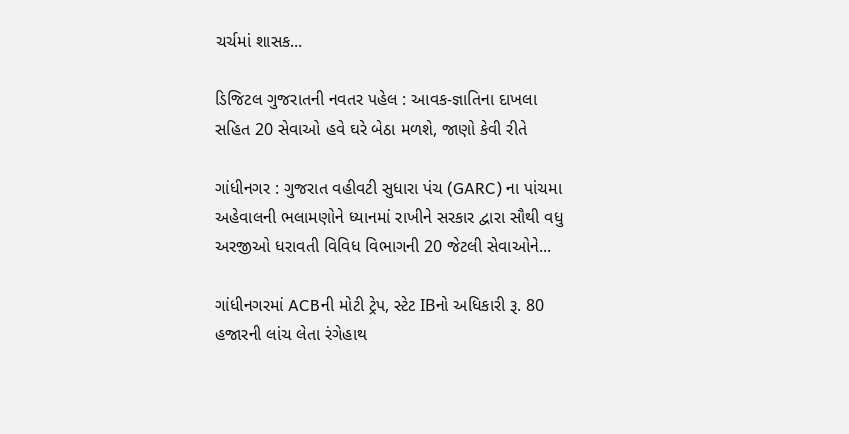ચર્ચમાં શાસક...

ડિજિટલ ગુજરાતની નવતર પહેલ : આવક-જ્ઞાતિના દાખલા સહિત 20 સેવાઓ હવે ઘરે બેઠા મળશે, જાણો કેવી રીતે

ગાંધીનગર : ગુજરાત વહીવટી સુધારા પંચ (GARC) ના પાંચમા અહેવાલની ભલામણોને ધ્યાનમાં રાખીને સરકાર દ્વારા સૌથી વધુ અરજીઓ ધરાવતી વિવિધ વિભાગની 20 જેટલી સેવાઓને...

ગાંધીનગરમાં ACBની મોટી ટ્રેપ, સ્ટેટ IBનો અધિકારી રૂ. 80 હજારની લાંચ લેતા રંગેહાથ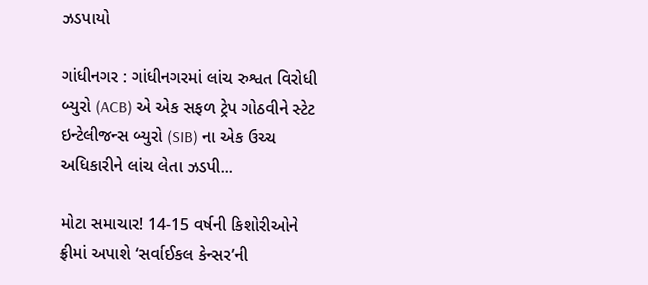ઝડપાયો

ગાંધીનગર : ગાંધીનગરમાં લાંચ રુશ્વત વિરોધી બ્યુરો (ACB) એ એક સફળ ટ્રેપ ગોઠવીને સ્ટેટ ઇન્ટેલીજન્સ બ્યુરો (SIB) ના એક ઉચ્ચ અધિકારીને લાંચ લેતા ઝડપી...

મોટા સમાચાર! 14-15 વર્ષની કિશોરીઓને ફ્રીમાં અપાશે ‘સર્વાઈકલ કેન્સર’ની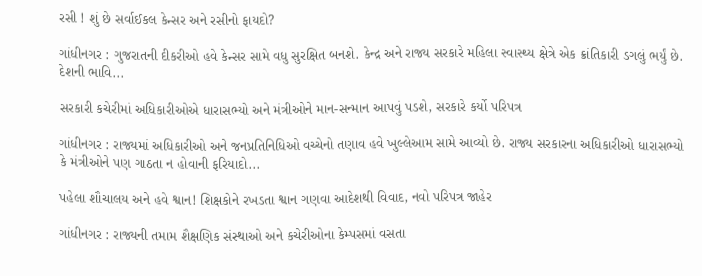રસી ! શું છે સર્વાઈકલ કેન્સર અને રસીનો ફાયદો?

ગાંધીનગર : ગુજરાતની દીકરીઓ હવે કેન્સર સામે વધુ સુરક્ષિત બનશે. કેન્દ્ર અને રાજ્ય સરકારે મહિલા સ્વાસ્થ્ય ક્ષેત્રે એક ક્રાંતિકારી ડગલું ભર્યું છે. દેશની ભાવિ...

સરકારી કચેરીમાં અધિકારીઓએ ધારાસભ્યો અને મંત્રીઓને માન-સન્માન આપવું પડશે, સરકારે કર્યો પરિપત્ર

ગાંધીનગર : રાજ્યમાં અધિકારીઓ અને જનપ્રતિનિધિઓ વચ્ચેનો તણાવ હવે ખુલ્લેઆમ સામે આવ્યો છે. રાજ્ય સરકારના અધિકારીઓ ધારાસભ્યો કે મંત્રીઓને પણ ગાઠતા ન હોવાની ફરિયાદો...

પહેલા શૌચાલય અને હવે શ્વાન! શિક્ષકોને રખડતા શ્વાન ગણવા આદેશથી વિવાદ, નવો પરિપત્ર જાહેર

ગાંધીનગર : રાજ્યની તમામ શૈક્ષણિક સંસ્થાઓ અને કચેરીઓના કેમ્પસમાં વસતા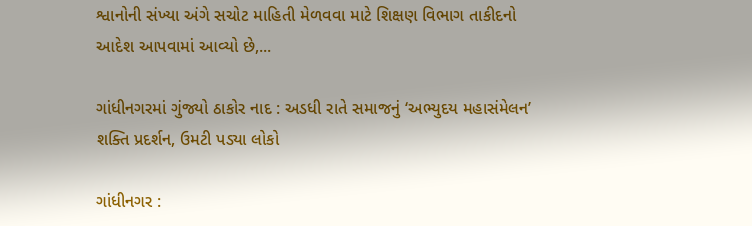શ્વાનોની સંખ્યા અંગે સચોટ માહિતી મેળવવા માટે શિક્ષણ વિભાગ તાકીદનો આદેશ આપવામાં આવ્યો છે,...

ગાંધીનગરમાં ગુંજ્યો ઠાકોર નાદ : અડધી રાતે સમાજનું ‘અભ્યુદય મહાસંમેલન’ શક્તિ પ્રદર્શન, ઉમટી પડ્યા લોકો

ગાંધીનગર :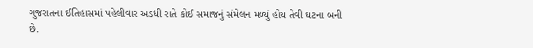ગુજરાતના ઈતિહાસમાં પહેલીવાર અડધી રાતે કોઈ સમાજનું સંમેલન મળ્યું હોય તેવી ઘટના બની છે.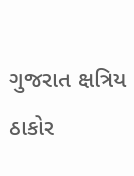ગુજરાત ક્ષત્રિય ઠાકોર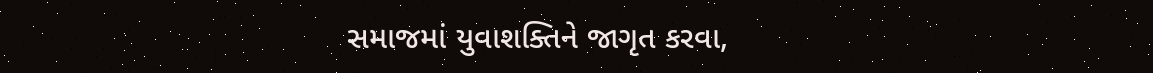સમાજમાં યુવાશક્તિને જાગૃત કરવા,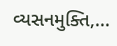વ્યસનમુક્તિ,...